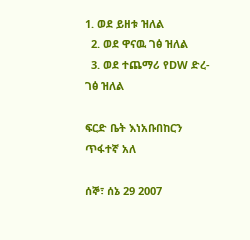1. ወደ ይዘቱ ዝለል
  2. ወደ ዋናዉ ገፅ ዝለል
  3. ወደ ተጨማሪ የDW ድረ-ገፅ ዝለል

ፍርድ ቤት እነአቡበከርን ጥፋተኛ አለ

ሰኞ፣ ሰኔ 29 2007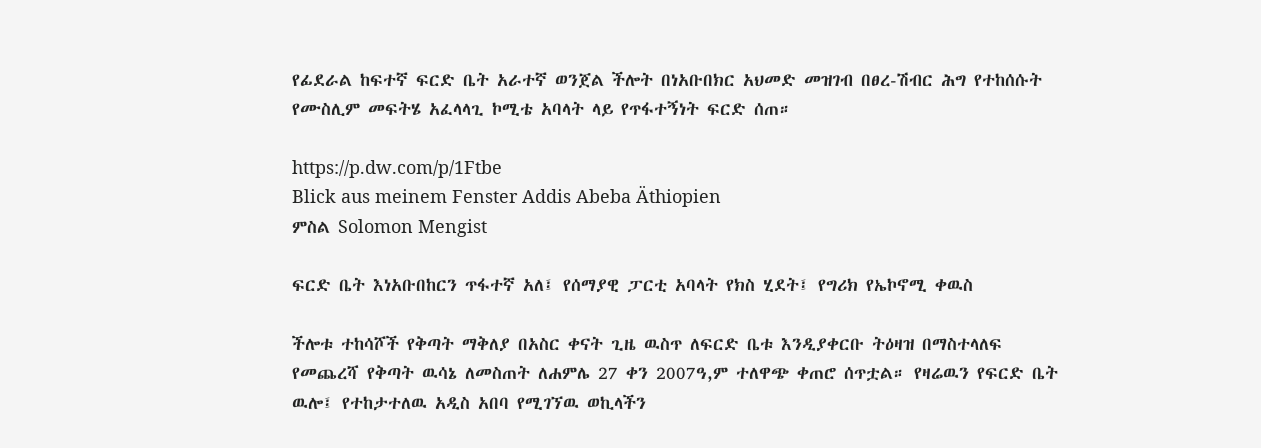የፊደራል ከፍተኛ ፍርድ ቤት አራተኛ ወንጀል ችሎት በነአቡበክር አህመድ መዝገብ በፀረ-ሽብር ሕግ የተከሰሱት የሙስሊም መፍትሄ አፈላላጊ ኮሚቴ አባላት ላይ የጥፋተኝነት ፍርድ ሰጠ።

https://p.dw.com/p/1Ftbe
Blick aus meinem Fenster Addis Abeba Äthiopien
ምስል Solomon Mengist

ፍርድ ቤት እነአቡበከርን ጥፋተኛ አለ፤ የሰማያዊ ፓርቲ አባላት የክስ ሂደት፤ የግሪክ የኤኮኖሚ ቀዉስ

ችሎቱ ተከሳሾች የቅጣት ማቅለያ በአስር ቀናት ጊዜ ዉስጥ ለፍርድ ቤቱ እንዲያቀርቡ ትዕዛዝ በማስተላለፍ የመጨረሻ የቅጣት ዉሳኔ ለመስጠት ለሐምሌ 27 ቀን 2007ዓ,ም ተለዋጭ ቀጠሮ ሰጥቷል። የዛሬዉን የፍርድ ቤት ዉሎ፤ የተከታተለዉ አዲስ አበባ የሚገኘዉ ወኪላችን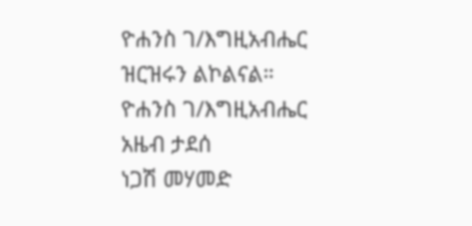ዮሐንስ ገ/እግዚአብሔር ዝርዝሩን ልኮልናል።
ዮሐንስ ገ/እግዚአብሔር
አዜብ ታደሰ
ነጋሽ መሃመድ